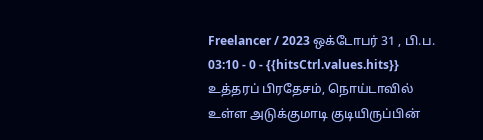Freelancer / 2023 ஒக்டோபர் 31 , பி.ப. 03:10 - 0 - {{hitsCtrl.values.hits}}
உத்தரப் பிரதேசம், நொய்டாவில் உள்ள அடுக்குமாடி குடியிருப்பின்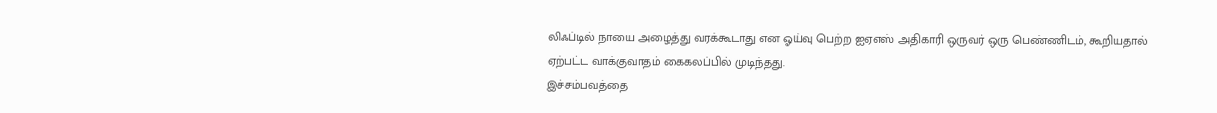லிஃப்டில் நாயை அழைத்து வரக்கூடாது என ஓய்வு பெற்ற ஐஏஎஸ் அதிகாரி ஒருவர் ஒரு பெண்ணிடம், கூறியதால் ஏற்பட்ட வாக்குவாதம் கைகலப்பில் முடிந்தது.
இச்சம்பவத்தை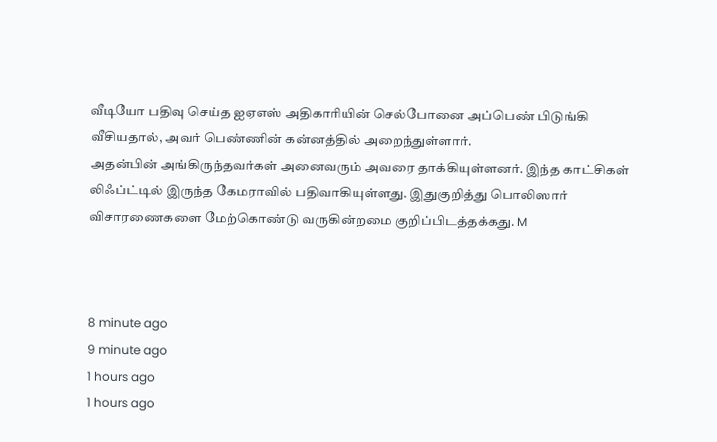வீடியோ பதிவு செய்த ஐஏஎஸ் அதிகாரியின் செல்போனை அப்பெண் பிடுங்கி வீசியதால், அவர் பெண்ணின் கன்னத்தில் அறைந்துள்ளார்.
அதன்பின் அங்கிருந்தவர்கள் அனைவரும் அவரை தாக்கியுள்ளனர். இந்த காட்சிகள் லிஃப்ட்டில் இருந்த கேமராவில் பதிவாகியுள்ளது. இதுகுறித்து பொலிஸார் விசாரணைகளை மேற்கொண்டு வருகின்றமை குறிப்பிடத்தக்கது. M



8 minute ago
9 minute ago
1 hours ago
1 hours ago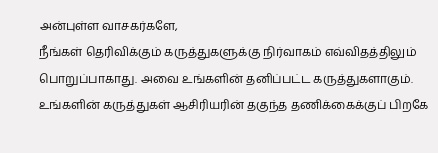அன்புள்ள வாசகர்களே,
நீங்கள் தெரிவிக்கும் கருத்துகளுக்கு நிர்வாகம் எவ்விதத்திலும் பொறுப்பாகாது. அவை உங்களின் தனிப்பட்ட கருத்துகளாகும். உங்களின் கருத்துகள் ஆசிரியரின் தகுந்த தணிக்கைக்குப் பிறகே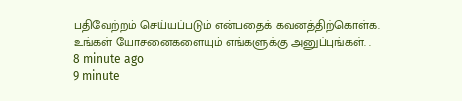பதிவேற்றம் செய்யப்படும் என்பதைக் கவனத்திற்கொள்க. உங்கள் யோசனைகளையும் எங்களுக்கு அனுப்புங்கள். .
8 minute ago
9 minute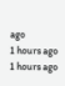ago
1 hours ago
1 hours ago